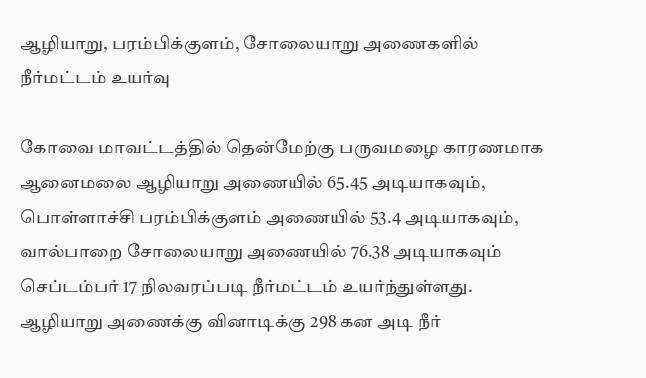ஆழியாறு, பரம்பிக்குளம், சோலையாறு அணைகளில் நீர்மட்டம் உயர்வு

கோவை மாவட்டத்தில் தென்மேற்கு பருவமழை காரணமாக ஆனைமலை ஆழியாறு அணையில் 65.45 அடியாகவும், பொள்ளாச்சி பரம்பிக்குளம் அணையில் 53.4 அடியாகவும், வால்பாறை சோலையாறு அணையில் 76.38 அடியாகவும் செப்டம்பர் 17 நிலவரப்படி நீர்மட்டம் உயர்ந்துள்ளது. ஆழியாறு அணைக்கு வினாடிக்கு 298 கன அடி நீர்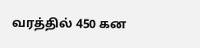வரத்தில் 450 கன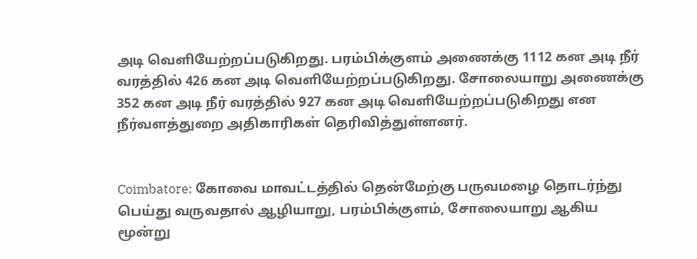அடி வெளியேற்றப்படுகிறது. பரம்பிக்குளம் அணைக்கு 1112 கன அடி நீர் வரத்தில் 426 கன அடி வெளியேற்றப்படுகிறது. சோலையாறு அணைக்கு 352 கன அடி நீர் வரத்தில் 927 கன அடி வெளியேற்றப்படுகிறது என நீர்வளத்துறை அதிகாரிகள் தெரிவித்துள்ளனர்.


Coimbatore: கோவை மாவட்டத்தில் தென்மேற்கு பருவமழை தொடர்ந்து பெய்து வருவதால் ஆழியாறு, பரம்பிக்குளம், சோலையாறு ஆகிய மூன்று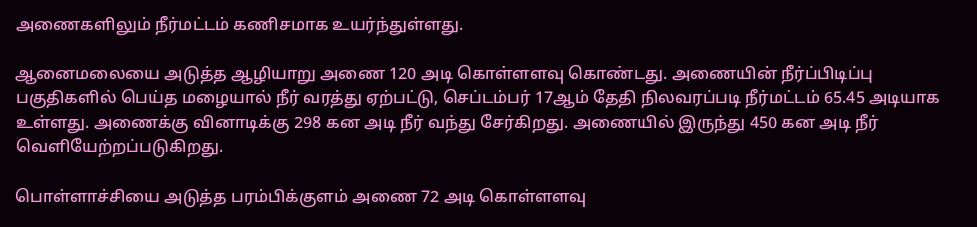அணைகளிலும் நீர்மட்டம் கணிசமாக உயர்ந்துள்ளது.

ஆனைமலையை அடுத்த ஆழியாறு அணை 120 அடி கொள்ளளவு கொண்டது. அணையின் நீர்ப்பிடிப்பு பகுதிகளில் பெய்த மழையால் நீர் வரத்து ஏற்பட்டு, செப்டம்பர் 17ஆம் தேதி நிலவரப்படி நீர்மட்டம் 65.45 அடியாக உள்ளது. அணைக்கு வினாடிக்கு 298 கன அடி நீர் வந்து சேர்கிறது. அணையில் இருந்து 450 கன அடி நீர் வெளியேற்றப்படுகிறது.

பொள்ளாச்சியை அடுத்த பரம்பிக்குளம் அணை 72 அடி கொள்ளளவு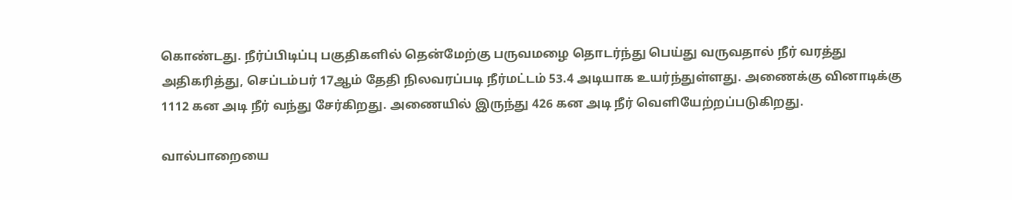கொண்டது. நீர்ப்பிடிப்பு பகுதிகளில் தென்மேற்கு பருவமழை தொடர்ந்து பெய்து வருவதால் நீர் வரத்து அதிகரித்து, செப்டம்பர் 17ஆம் தேதி நிலவரப்படி நீர்மட்டம் 53.4 அடியாக உயர்ந்துள்ளது. அணைக்கு வினாடிக்கு 1112 கன அடி நீர் வந்து சேர்கிறது. அணையில் இருந்து 426 கன அடி நீர் வெளியேற்றப்படுகிறது.

வால்பாறையை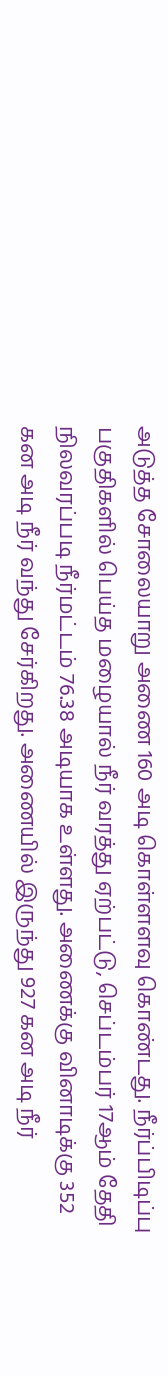அடுத்த சோலையாறு அணை 160 அடி கொள்ளளவு கொண்டது. நீர்ப்பிடிப்பு பகுதிகளில் பெய்த மழையால் நீர் வரத்து ஏற்பட்டு, செப்டம்பர் 17ஆம் தேதி நிலவரப்படி நீர்மட்டம் 76.38 அடியாக உள்ளது. அணைக்கு வினாடிக்கு 352 கன அடி நீர் வந்து சேர்கிறது. அணையில் இருந்து 927 கன அடி நீர்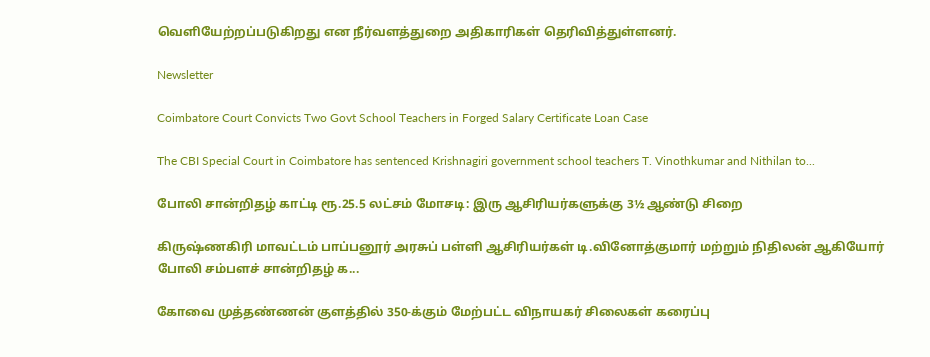வெளியேற்றப்படுகிறது என நீர்வளத்துறை அதிகாரிகள் தெரிவித்துள்ளனர்.

Newsletter

Coimbatore Court Convicts Two Govt School Teachers in Forged Salary Certificate Loan Case

The CBI Special Court in Coimbatore has sentenced Krishnagiri government school teachers T. Vinothkumar and Nithilan to...

போலி சான்றிதழ் காட்டி ரூ.25.5 லட்சம் மோசடி: இரு ஆசிரியர்களுக்கு 3½ ஆண்டு சிறை

கிருஷ்ணகிரி மாவட்டம் பாப்பனூர் அரசுப் பள்ளி ஆசிரியர்கள் டி.வினோத்குமார் மற்றும் நிதிலன் ஆகியோர் போலி சம்பளச் சான்றிதழ் க...

கோவை முத்தண்ணன் குளத்தில் 350-க்கும் மேற்பட்ட விநாயகர் சிலைகள் கரைப்பு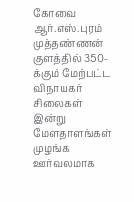கோவை ஆர்.எஸ்.புரம் முத்தண்ணன் குளத்தில் 350-க்கும் மேற்பட்ட விநாயகர் சிலைகள் இன்று மேளதாளங்கள் முழங்க ஊர்வலமாக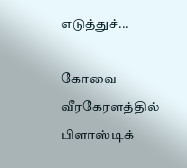எடுத்துச்...

கோவை வீரகேரளத்தில் பிளாஸ்டிக்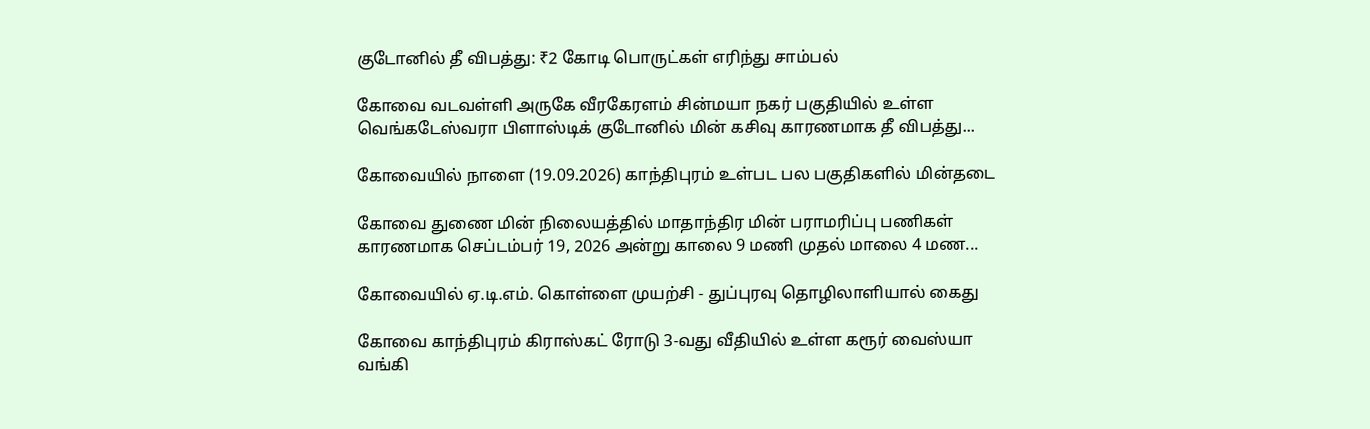குடோனில் தீ விபத்து: ₹2 கோடி பொருட்கள் எரிந்து சாம்பல்

கோவை வடவள்ளி அருகே வீரகேரளம் சின்மயா நகர் பகுதியில் உள்ள வெங்கடேஸ்வரா பிளாஸ்டிக் குடோனில் மின் கசிவு காரணமாக தீ விபத்து...

கோவையில் நாளை (19.09.2026) காந்திபுரம் உள்பட பல பகுதிகளில் மின்தடை

கோவை துணை மின் நிலையத்தில் மாதாந்திர மின் பராமரிப்பு பணிகள் காரணமாக செப்டம்பர் 19, 2026 அன்று காலை 9 மணி முதல் மாலை 4 மண...

கோவையில் ஏ.டி.எம். கொள்ளை முயற்சி - துப்புரவு தொழிலாளியால் கைது

கோவை காந்திபுரம் கிராஸ்கட் ரோடு 3-வது வீதியில் உள்ள கரூர் வைஸ்யா வங்கி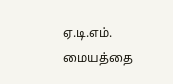ஏ.டி.எம். மையத்தை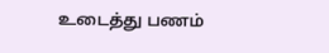உடைத்து பணம்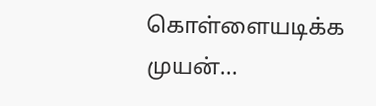கொள்ளையடிக்க முயன்...